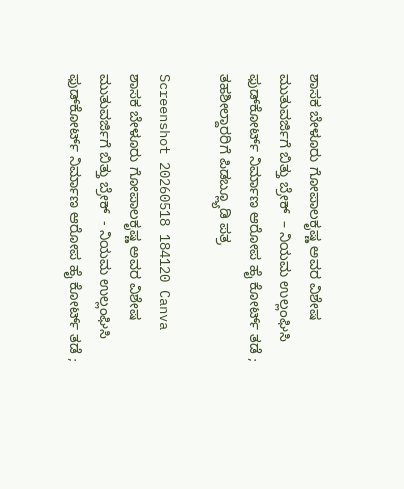ಶಾಸಕ ಬೇಳೂರು ಗೋಪಾಲಕೃಷ್ಣ ಅವರ ವಿಶೇಷ ಮುತುವರ್ಜಿಗೆ ಬಿತ್ತು ಬ್ರೇಕ್  – ನಿಯಮ ಉಲ್ಲಂಘಿಸಿ ಫುಡ್‌ಕೋರ್ಟ್ ನಿರ್ಮಾಣ ಆರೋಪ ಹೈ ಕೋರ್ಟ್ ತಡೆ ; ತಹಶೀಲ್ದಾರರಿಗೆ ಪಿಡಬ್ಲ್ಯೂಡಿ ಪತ್ರ

Screenshot 20260518 184120 Canva ಶಾಸಕ ಬೇಳೂರು ಗೋಪಾಲಕೃಷ್ಣ ಅವರ ವಿಶೇಷ ಮುತುವರ್ಜಿಗೆ ಬಿತ್ತು ಬ್ರೇಕ್  - ನಿಯಮ ಉಲ್ಲಂಘಿಸಿ ಫುಡ್‌ಕೋರ್ಟ್ ನಿರ್ಮಾಣ ಆರೋಪ ಹೈ ಕೋರ್ಟ್ ತಡೆ ;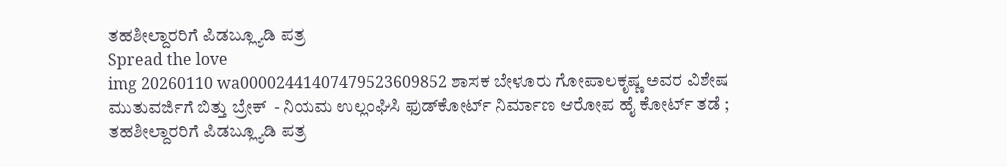ತಹಶೀಲ್ದಾರರಿಗೆ ಪಿಡಬ್ಲ್ಯೂಡಿ ಪತ್ರ
Spread the love
img 20260110 wa00002441407479523609852 ಶಾಸಕ ಬೇಳೂರು ಗೋಪಾಲಕೃಷ್ಣ ಅವರ ವಿಶೇಷ ಮುತುವರ್ಜಿಗೆ ಬಿತ್ತು ಬ್ರೇಕ್  - ನಿಯಮ ಉಲ್ಲಂಘಿಸಿ ಫುಡ್‌ಕೋರ್ಟ್ ನಿರ್ಮಾಣ ಆರೋಪ ಹೈ ಕೋರ್ಟ್ ತಡೆ ; ತಹಶೀಲ್ದಾರರಿಗೆ ಪಿಡಬ್ಲ್ಯೂಡಿ ಪತ್ರ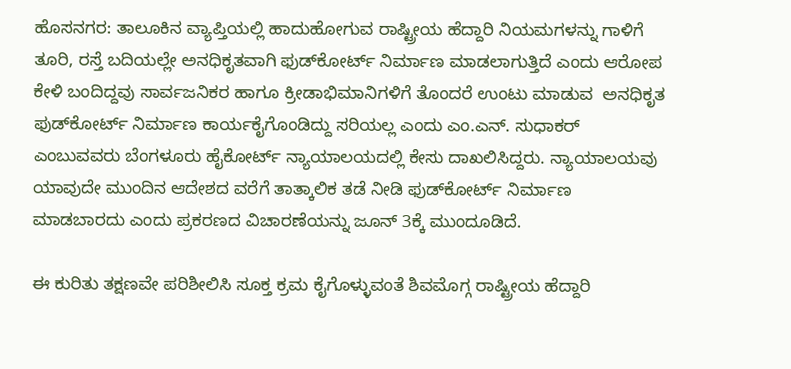ಹೊಸನಗರ: ತಾಲೂಕಿನ ವ್ಯಾಪ್ತಿಯಲ್ಲಿ ಹಾದುಹೋಗುವ ರಾಷ್ಟ್ರೀಯ ಹೆದ್ದಾರಿ ನಿಯಮಗಳನ್ನು ಗಾಳಿಗೆ ತೂರಿ, ರಸ್ತೆ ಬದಿಯಲ್ಲೇ ಅನಧಿಕೃತವಾಗಿ ಫುಡ್‌ಕೋರ್ಟ್ ನಿರ್ಮಾಣ ಮಾಡಲಾಗುತ್ತಿದೆ ಎಂದು ಆರೋಪ ಕೇಳಿ ಬಂದಿದ್ದವು ಸಾರ್ವಜನಿಕರ ಹಾಗೂ ಕ್ರೀಡಾಭಿಮಾನಿಗಳಿಗೆ ತೊಂದರೆ ಉಂಟು ಮಾಡುವ  ಅನಧಿಕೃತ ಫುಡ್‌ಕೋರ್ಟ್ ನಿರ್ಮಾಣ ಕಾರ್ಯಕೈಗೊಂಡಿದ್ದು ಸರಿಯಲ್ಲ ಎಂದು ಎಂ.ಎನ್. ಸುಧಾಕರ್ ಎಂಬುವವರು ಬೆಂಗಳೂರು ಹೈಕೋರ್ಟ್ ನ್ಯಾಯಾಲಯದಲ್ಲಿ ಕೇಸು ದಾಖಲಿಸಿದ್ದರು. ನ್ಯಾಯಾಲಯವು ಯಾವುದೇ ಮುಂದಿನ ಆದೇಶದ ವರೆಗೆ ತಾತ್ಕಾಲಿಕ ತಡೆ ನೀಡಿ ಫುಡ್‌ಕೋರ್ಟ್ ನಿರ್ಮಾಣ ಮಾಡಬಾರದು ಎಂದು ಪ್ರಕರಣದ ವಿಚಾರಣೆಯನ್ನು ಜೂನ್ 3ಕ್ಕೆ ಮುಂದೂಡಿದೆ.

ಈ ಕುರಿತು ತಕ್ಷಣವೇ ಪರಿಶೀಲಿಸಿ ಸೂಕ್ತ ಕ್ರಮ ಕೈಗೊಳ್ಳುವಂತೆ ಶಿವಮೊಗ್ಗ ರಾಷ್ಟ್ರೀಯ ಹೆದ್ದಾರಿ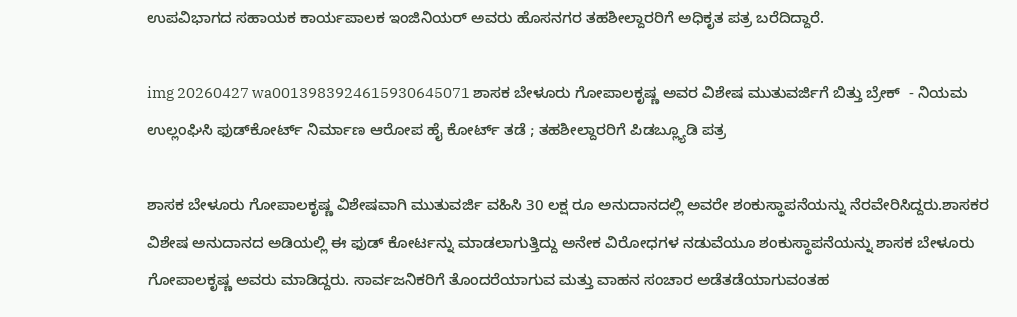ಉಪವಿಭಾಗದ ಸಹಾಯಕ ಕಾರ್ಯಪಾಲಕ ಇಂಜಿನಿಯರ್ ಅವರು ಹೊಸನಗರ ತಹಶೀಲ್ದಾರರಿಗೆ ಅಧಿಕೃತ ಪತ್ರ ಬರೆದಿದ್ದಾರೆ.

img 20260427 wa0013983924615930645071 ಶಾಸಕ ಬೇಳೂರು ಗೋಪಾಲಕೃಷ್ಣ ಅವರ ವಿಶೇಷ ಮುತುವರ್ಜಿಗೆ ಬಿತ್ತು ಬ್ರೇಕ್  - ನಿಯಮ ಉಲ್ಲಂಘಿಸಿ ಫುಡ್‌ಕೋರ್ಟ್ ನಿರ್ಮಾಣ ಆರೋಪ ಹೈ ಕೋರ್ಟ್ ತಡೆ ; ತಹಶೀಲ್ದಾರರಿಗೆ ಪಿಡಬ್ಲ್ಯೂಡಿ ಪತ್ರ

ಶಾಸಕ ಬೇಳೂರು ಗೋಪಾಲಕೃಷ್ಣ ವಿಶೇಷವಾಗಿ ಮುತುವರ್ಜಿ ವಹಿಸಿ 30 ಲಕ್ಷ ರೂ ಅನುದಾನದಲ್ಲಿ ಅವರೇ ಶಂಕುಸ್ಥಾಪನೆಯನ್ನು ನೆರವೇರಿಸಿದ್ದರು.ಶಾಸಕರ ವಿಶೇಷ ಅನುದಾನದ ಅಡಿಯಲ್ಲಿ ಈ ಫುಡ್ ಕೋರ್ಟನ್ನು ಮಾಡಲಾಗುತ್ತಿದ್ದು ಅನೇಕ ವಿರೋಧಗಳ ನಡುವೆಯೂ ಶಂಕುಸ್ಥಾಪನೆಯನ್ನು ಶಾಸಕ ಬೇಳೂರು ಗೋಪಾಲಕೃಷ್ಣ ಅವರು ಮಾಡಿದ್ದರು. ಸಾರ್ವಜನಿಕರಿಗೆ ತೊಂದರೆಯಾಗುವ ಮತ್ತು ವಾಹನ ಸಂಚಾರ ಅಡೆತಡೆಯಾಗುವಂತಹ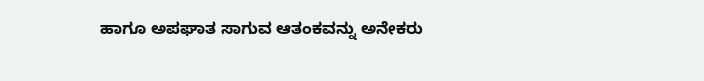ಹಾಗೂ ಅಪಘಾತ ಸಾಗುವ ಆತಂಕವನ್ನು ಅನೇಕರು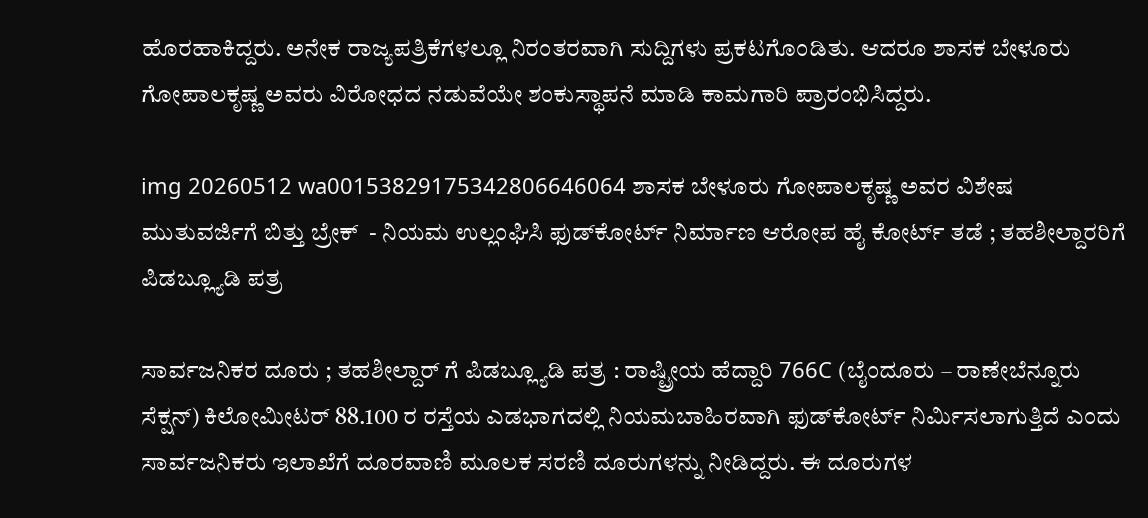ಹೊರಹಾಕಿದ್ದರು. ಅನೇಕ ರಾಜ್ಯಪತ್ರಿಕೆಗಳಲ್ಲೂ ನಿರಂತರವಾಗಿ ಸುದ್ದಿಗಳು ಪ್ರಕಟಗೊಂಡಿತು. ಆದರೂ ಶಾಸಕ ಬೇಳೂರು ಗೋಪಾಲಕೃಷ್ಣ ಅವರು ವಿರೋಧದ ನಡುವೆಯೇ ಶಂಕುಸ್ಥಾಪನೆ ಮಾಡಿ ಕಾಮಗಾರಿ ಪ್ರಾರಂಭಿಸಿದ್ದರು.

img 20260512 wa00153829175342806646064 ಶಾಸಕ ಬೇಳೂರು ಗೋಪಾಲಕೃಷ್ಣ ಅವರ ವಿಶೇಷ ಮುತುವರ್ಜಿಗೆ ಬಿತ್ತು ಬ್ರೇಕ್  - ನಿಯಮ ಉಲ್ಲಂಘಿಸಿ ಫುಡ್‌ಕೋರ್ಟ್ ನಿರ್ಮಾಣ ಆರೋಪ ಹೈ ಕೋರ್ಟ್ ತಡೆ ; ತಹಶೀಲ್ದಾರರಿಗೆ ಪಿಡಬ್ಲ್ಯೂಡಿ ಪತ್ರ

ಸಾರ್ವಜನಿಕರ ದೂರು ; ತಹಶೀಲ್ದಾರ್ ಗೆ ಪಿಡಬ್ಲ್ಯೂಡಿ ಪತ್ರ : ರಾಷ್ಟ್ರೀಯ ಹೆದ್ದಾರಿ 766C (ಬೈಂದೂರು – ರಾಣೇಬೆನ್ನೂರು ಸೆಕ್ಷನ್) ಕಿಲೋಮೀಟರ್ 88.100 ರ ರಸ್ತೆಯ ಎಡಭಾಗದಲ್ಲಿ ನಿಯಮಬಾಹಿರವಾಗಿ ಫುಡ್‌ಕೋರ್ಟ್ ನಿರ್ಮಿಸಲಾಗುತ್ತಿದೆ ಎಂದು ಸಾರ್ವಜನಿಕರು ಇಲಾಖೆಗೆ ದೂರವಾಣಿ ಮೂಲಕ ಸರಣಿ ದೂರುಗಳನ್ನು ನೀಡಿದ್ದರು. ಈ ದೂರುಗಳ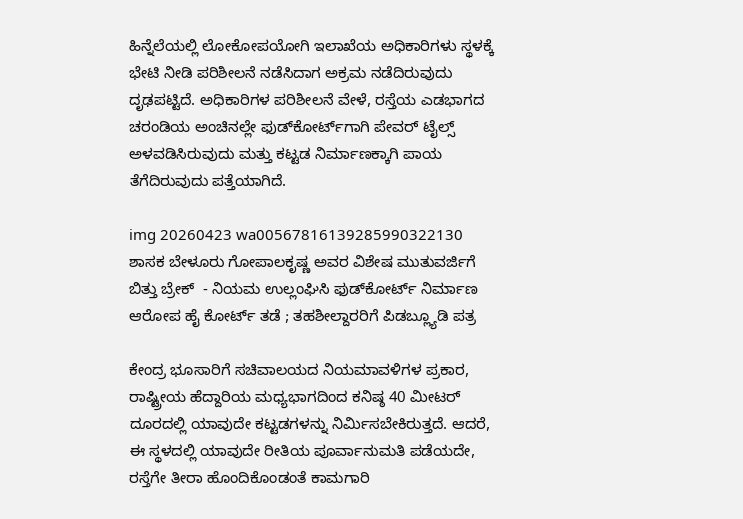ಹಿನ್ನೆಲೆಯಲ್ಲಿ ಲೋಕೋಪಯೋಗಿ ಇಲಾಖೆಯ ಅಧಿಕಾರಿಗಳು ಸ್ಥಳಕ್ಕೆ ಭೇಟಿ ನೀಡಿ ಪರಿಶೀಲನೆ ನಡೆಸಿದಾಗ ಅಕ್ರಮ ನಡೆದಿರುವುದು ದೃಢಪಟ್ಟಿದೆ. ಅಧಿಕಾರಿಗಳ ಪರಿಶೀಲನೆ ವೇಳೆ, ರಸ್ತೆಯ ಎಡಭಾಗದ ಚರಂಡಿಯ ಅಂಚಿನಲ್ಲೇ ಫುಡ್‌ಕೋರ್ಟ್‌ಗಾಗಿ ಪೇವರ್ ಟೈಲ್ಸ್ ಅಳವಡಿಸಿರುವುದು ಮತ್ತು ಕಟ್ಟಡ ನಿರ್ಮಾಣಕ್ಕಾಗಿ ಪಾಯ ತೆಗೆದಿರುವುದು ಪತ್ತೆಯಾಗಿದೆ.

img 20260423 wa00567816139285990322130 ಶಾಸಕ ಬೇಳೂರು ಗೋಪಾಲಕೃಷ್ಣ ಅವರ ವಿಶೇಷ ಮುತುವರ್ಜಿಗೆ ಬಿತ್ತು ಬ್ರೇಕ್  - ನಿಯಮ ಉಲ್ಲಂಘಿಸಿ ಫುಡ್‌ಕೋರ್ಟ್ ನಿರ್ಮಾಣ ಆರೋಪ ಹೈ ಕೋರ್ಟ್ ತಡೆ ; ತಹಶೀಲ್ದಾರರಿಗೆ ಪಿಡಬ್ಲ್ಯೂಡಿ ಪತ್ರ

ಕೇಂದ್ರ ಭೂಸಾರಿಗೆ ಸಚಿವಾಲಯದ ನಿಯಮಾವಳಿಗಳ ಪ್ರಕಾರ, ರಾಷ್ಟ್ರೀಯ ಹೆದ್ದಾರಿಯ ಮಧ್ಯಭಾಗದಿಂದ ಕನಿಷ್ಠ 40 ಮೀಟರ್ ದೂರದಲ್ಲಿ ಯಾವುದೇ ಕಟ್ಟಡಗಳನ್ನು ನಿರ್ಮಿಸಬೇಕಿರುತ್ತದೆ. ಆದರೆ, ಈ ಸ್ಥಳದಲ್ಲಿ ಯಾವುದೇ ರೀತಿಯ ಪೂರ್ವಾನುಮತಿ ಪಡೆಯದೇ, ರಸ್ತೆಗೇ ತೀರಾ ಹೊಂದಿಕೊಂಡಂತೆ ಕಾಮಗಾರಿ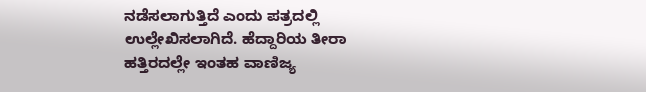ನಡೆಸಲಾಗುತ್ತಿದೆ ಎಂದು ಪತ್ರದಲ್ಲಿ ಉಲ್ಲೇಖಿಸಲಾಗಿದೆ. ಹೆದ್ದಾರಿಯ ತೀರಾ ಹತ್ತಿರದಲ್ಲೇ ಇಂತಹ ವಾಣಿಜ್ಯ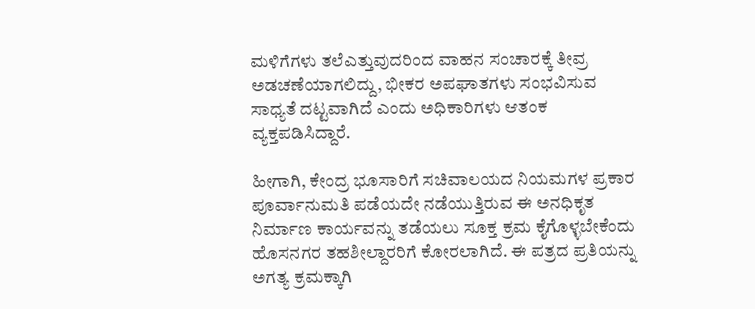ಮಳಿಗೆಗಳು ತಲೆಎತ್ತುವುದರಿಂದ ವಾಹನ ಸಂಚಾರಕ್ಕೆ ತೀವ್ರ ಅಡಚಣೆಯಾಗಲಿದ್ದು, ಭೀಕರ ಅಪಘಾತಗಳು ಸಂಭವಿಸುವ ಸಾಧ್ಯತೆ ದಟ್ಟವಾಗಿದೆ ಎಂದು ಅಧಿಕಾರಿಗಳು ಆತಂಕ ವ್ಯಕ್ತಪಡಿಸಿದ್ದಾರೆ.

ಹೀಗಾಗಿ, ಕೇಂದ್ರ ಭೂಸಾರಿಗೆ ಸಚಿವಾಲಯದ ನಿಯಮಗಳ ಪ್ರಕಾರ ಪೂರ್ವಾನುಮತಿ ಪಡೆಯದೇ ನಡೆಯುತ್ತಿರುವ ಈ ಅನಧಿಕೃತ ನಿರ್ಮಾಣ ಕಾರ್ಯವನ್ನು ತಡೆಯಲು ಸೂಕ್ತ ಕ್ರಮ ಕೈಗೊಳ್ಳಬೇಕೆಂದು ಹೊಸನಗರ ತಹಶೀಲ್ದಾರರಿಗೆ ಕೋರಲಾಗಿದೆ. ಈ ಪತ್ರದ ಪ್ರತಿಯನ್ನು ಅಗತ್ಯ ಕ್ರಮಕ್ಕಾಗಿ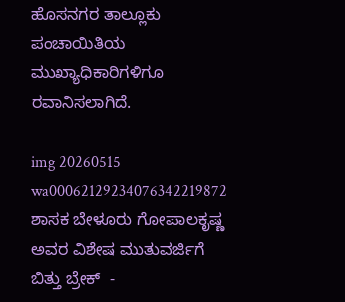ಹೊಸನಗರ ತಾಲ್ಲೂಕು ಪಂಚಾಯಿತಿಯ ಮುಖ್ಯಾಧಿಕಾರಿಗಳಿಗೂ ರವಾನಿಸಲಾಗಿದೆ.

img 20260515 wa00062129234076342219872 ಶಾಸಕ ಬೇಳೂರು ಗೋಪಾಲಕೃಷ್ಣ ಅವರ ವಿಶೇಷ ಮುತುವರ್ಜಿಗೆ ಬಿತ್ತು ಬ್ರೇಕ್  -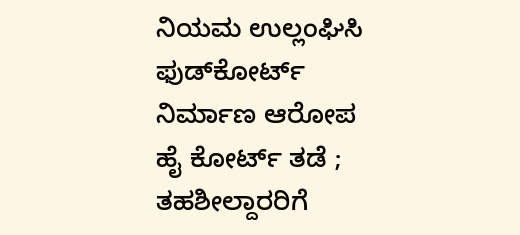ನಿಯಮ ಉಲ್ಲಂಘಿಸಿ ಫುಡ್‌ಕೋರ್ಟ್ ನಿರ್ಮಾಣ ಆರೋಪ ಹೈ ಕೋರ್ಟ್ ತಡೆ ; ತಹಶೀಲ್ದಾರರಿಗೆ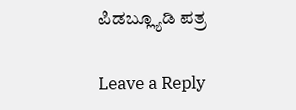ಪಿಡಬ್ಲ್ಯೂಡಿ ಪತ್ರ

Leave a Reply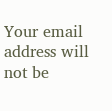Your email address will not be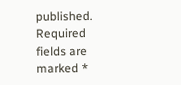published. Required fields are marked *